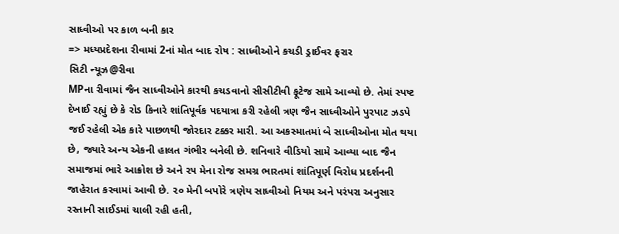સાધ્વીઓ પર કાળ બની કાર
=> મધ્યપ્રદેશના રીવામાં 2નાં મોત બાદ રોષ : સાધ્વીઓને કચડી ડ્રાઈવર ફરાર
સિટી ન્યૂઝ@રીવા
MPના રીવામાં જૈન સાધ્વીઓને કારથી કચડવાનો સીસીટીવી ફૂટેજ સામે આવ્યો છે. તેમાં સ્પષ્ટ દેખાઈ રહ્યું છે કે રોડ કિનારે શાંતિપૂર્વક પદયાત્રા કરી રહેલી ત્રણ જૈન સાધ્વીઓને પુરપાટ ઝડપે જઈ રહેલી એક કારે પાછળથી જોરદાર ટક્કર મારી. આ અકસ્માતમાં બે સાધ્વીઓના મોત થયા છે, જ્યારે અન્ય એકની હાલત ગંભીર બનેલી છે. શનિવારે વીડિયો સામે આવ્યા બાદ જૈન સમાજમાં ભારે આક્રોશ છે અને ૨૫ મેના રોજ સમગ્ર ભારતમાં શાંતિપૂર્ણ વિરોધ પ્રદર્શનની જાહેરાત કરવામાં આવી છે. ૨૦ મેની બપોરે ત્રણેય સાધ્વીઓ નિયમ અને પરંપરા અનુસાર રસ્તાની સાઈડમાં ચાલી રહી હતી,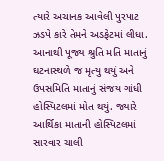ત્યારે અચાનક આવેલી પુરપાટ ઝડપે કારે તેમને અડફેટમાં લીધા. આનાથી પૂજ્ય શ્રુતિ મતિ માતાનું ઘટનાસ્થળે જ મૃત્યુ થયું અને ઉપસમિતિ માતાનું સંજય ગાંધી હોસ્પિટલમાં મોત થયું. જ્યારે આર્થિકા માતાની હોસ્પિટલમાં સારવાર ચાલી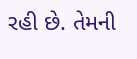રહી છે. તેમની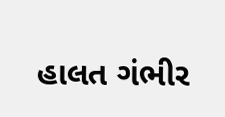હાલત ગંભીર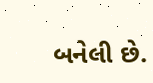બનેલી છે.